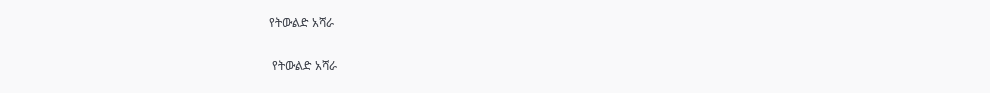የትውልድ አሻራ

 የትውልድ አሻራ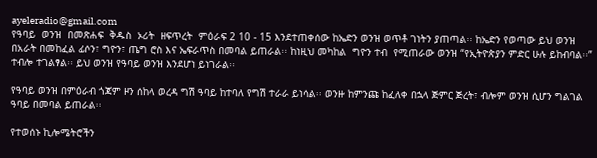ayeleradio@gmail.com
የዓባይ  ወንዝ  በመጽሐፍ  ቅዱስ  ኦሪት  ዘፍጥረት  ምዕራፍ 2 10 - 15 እንደተጠቀሰው ከኤድን ወንዝ ወጥቶ ገነትን ያጠጣል፡፡ ከኤድን የወጣው ይህ ወንዝ በአራት በመከፈል ፊሶን፣ ግዮን፣ ጤግ ሮስ እና ኤፍራጥስ በመባል ይጠራል፡፡ ከነዚህ መካከል  ግዮን ተብ  የሚጠራው ወንዝ “የኢትዮጵያን ምድር ሁሉ ይከብባል፡፡” ተብሎ ተገልፃል፡፡ ይህ ወንዝ የዓባይ ወንዝ እንደሆነ ይነገራል፡፡

የዓባይ ወንዝ በምዕራብ ጎጃም ዞን ሰከላ ወረዳ ግሽ ዓባይ ከተባለ የግሽ ተራራ ይነሳል፡፡ ወንዙ ከምንጩ ከፈለቀ በኋላ ጅምር ጅረት፣ ብሎም ወንዝ ሲሆን ግልገል ዓባይ በመባል ይጠራል፡፡

የተወሰኑ ኪሎሜትሮችን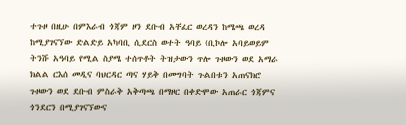ተጉዞ በዚሁ በምእራብ ጎጃም ዞን ደቡብ አቸፈር ወረዳን ከሜጫ ወረዳ ከሚያገናኘው ድልድይ አካባቢ ሲደርስ ወተት ዓባይ (ቢኮሎ አባይወይም ትንሹ አዓባይ የሚል ስያሜ ተሰጥቶት ትዝታውን ጥሎ ጉዞውን ወደ አማራ ክልል ርእሰ መዲና ባህርዳር ጣና ሃይቅ በመግባት ጉልበቱን አጠናክሮ ጉዞውን ወደ ደቡብ ምስራቅ አቅጣጫ በማዞር በቀድሞው አጠራር ጎጃምና ጎንደርን በሚያገናኘውና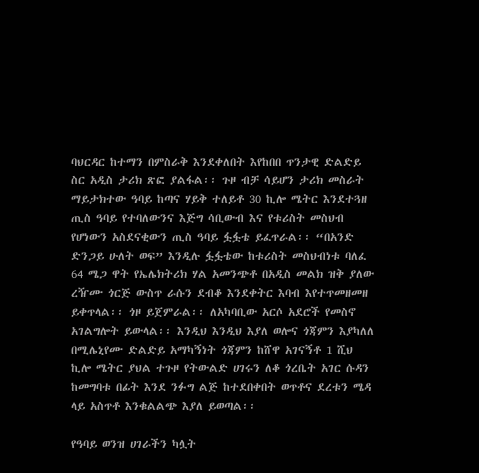ባህርዳር ከተማን በምስራቅ እንደቀለበት እየከበበ ጥንታዊ ድልድይ ስር አዲስ ታሪክ ጽፎ ያልፋል፡፡ ጉዞ ብቻ ሳይሆን ታሪክ መስራት ማይታክተው ዓባይ ከጣና ሃይቅ ተለይቶ 30 ኪሎ ሜትር እንደተጓዘ ጢስ ዓባይ የተባለውንና እጅግ ሳቢውብ እና የቱሪስት መስህብ የሆነውን አስደናቂውን ጢስ ዓባይ ፏፏቴ ይፈጥራል፡፡ “በአንድ ድንጋይ ሁለት ወፍ” እንዲሉ ፏፏቴው ከቱሪስት መስህብነቱ ባለፈ 64 ሜጋ ዋት የኤሌክትሪክ ሃል አመንጭቶ በአዲስ መልክ ዝቅ ያለው ረዥሙ ጎርጅ ውስጥ ራሱን ደብቆ እንደቀትር እባብ እየተጥመዘመዘ ይቀጥላል፡፡ ጎዞ ይጀምራል፡፡ ለአካባቢው አርሶ አደሮች የመስኖ አገልግሎት ይውላል፡፡ እንዲህ እንዲህ እያለ ወሎና ጎጃምን እያካለለ በሚሌኒየሙ ድልድይ አማካኝነት ጎጃምን ከሸዋ አገናኝቶ 1 ሺህ ኪሎ ሜትር ያህል ተጉዞ የትውልድ ሀገሩን ለቆ ጎረቤት አገር ሱዳን ከመግባቱ በፊት እንደ ንፉግ ልጅ ከተደበቀበት ወጥቶና ደረቱን ሜዳ ላይ አስጥቶ እንቁልልጭ እያለ ይወጣል፡፡

የዓባይ ወንዝ ሀገራችን ካሏት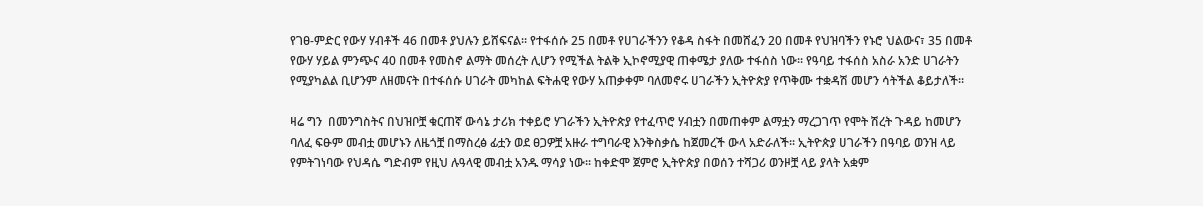የገፀ-ምድር የውሃ ሃብቶች 46 በመቶ ያህሉን ይሸፍናል፡፡ የተፋሰሱ 25 በመቶ የሀገራችንን የቆዳ ስፋት በመሸፈን 20 በመቶ የህዝባችን የኑሮ ህልውና፣ 35 በመቶ የውሃ ሃይል ምንጭና 40 በመቶ የመስኖ ልማት መሰረት ሊሆን የሚችል ትልቅ ኢኮኖሚያዊ ጠቀሜታ ያለው ተፋሰስ ነው፡፡ የዓባይ ተፋሰስ አስራ አንድ ሀገራትን የሚያካልል ቢሆንም ለዘመናት በተፋሰሱ ሀገራት መካከል ፍትሐዊ የውሃ አጠቃቀም ባለመኖሩ ሀገራችን ኢትዮጵያ የጥቅሙ ተቋዳሽ መሆን ሳትችል ቆይታለች፡፡

ዛሬ ግን  በመንግስትና በህዝቦቿ ቁርጠኛ ውሳኔ ታሪክ ተቀይሮ ሃገራችን ኢትዮጵያ የተፈጥሮ ሃብቷን በመጠቀም ልማቷን ማረጋገጥ የሞት ሽረት ጉዳይ ከመሆን ባለፈ ፍፁም መብቷ መሆኑን ለዜጎቿ በማስረፅ ፊቷን ወደ ፀጋዎቿ አዙራ ተግባራዊ እንቅስቃሴ ከጀመረች ውላ አድራለች፡፡ ኢትዮጵያ ሀገራችን በዓባይ ወንዝ ላይ የምትገነባው የህዳሴ ግድብም የዚህ ሉዓላዊ መብቷ አንዱ ማሳያ ነው፡፡ ከቀድሞ ጀምሮ ኢትዮጵያ በወሰን ተሻጋሪ ወንዞቿ ላይ ያላት አቋም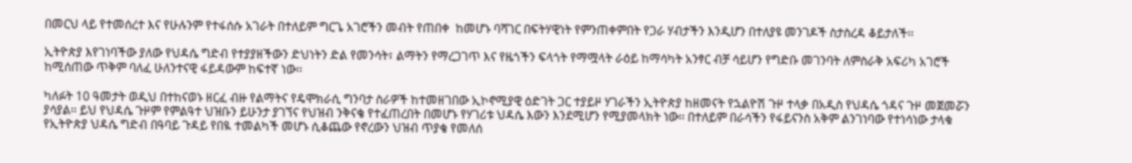በመርህ ላይ የተመሰረተ እና የሁሉንም የተፋሰሱ አገራት በተለይም ግርጌ አገሮችን መብት የጠበቀ  ከመሆኑ ባሻገር በፍትሃዊነት የምንጠቀምበት የጋራ ሃብታችን እንዲሆን በተለያዩ መንገዶች ስታስረዳ ቆይታለች፡፡

ኢትዮጵያ እየገነባችው ያለው የህዳሴ ግድብ የተያያዘችውን ድህነትን ድል የመንሳት፣ ልማትን የማረጋገጥ እና የዜጎችን ፍላጎት የማሟላት ራዕይ ከማሳካት አንፃር ብቻ ሳይሆን የግድቡ መገንባት ለምስራቅ አፍሪካ አገሮች ከሚሰጠው ጥቅም ባለፈ ሁለንተናዊ ፋይዳውም ከፍተኛ ነው፡፡

ካለፉት 10 ዓመታት ወዲህ በተከናወኑ ዘርፈ ብዙ የልማትና የዴሞክራሲ ግንባታ ስራዎች ከተመዘገበው ኢኮኖሚያዊ ዕድገት ጋር ተያይዞ ሃገራችን ኢትዮጵያ ከዘመናት የኋልዮሽ ጉዞ ተላቃ በአዲስ የህዳሴ ጎዳና ጉዞ መጀመሯን ያሳያል፡፡ ይህ የህዳሴ ጉዞም የምልዓተ ህዝቡን ይሁንታ ያገኘና የህዝብ ንቅናቄ የተፈጠረበት በመሆኑ የሃገሪቱ ህዳሴ እውን እንደሚሆን የሚያመላክት ነው፡፡ በተለይም በራሳችን የፋይናንስ አቅም ልንገነባው የተነሳነው ታላቁ የኢትዮጵያ ህዳሴ ግድብ በዓባይ ጉዳይ የበዪ ተመልካች መሆኑ ሲቆጨው የኖረውን ህዝብ ጥያቄ የመለሰ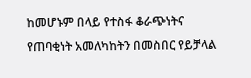ከመሆኑም በላይ የተስፋ ቆራጭነትና የጠባቂነት አመለካከትን በመስበር የይቻላል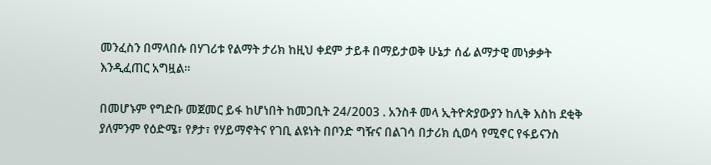መንፈስን በማላበሱ በሃገሪቱ የልማት ታሪክ ከዚህ ቀደም ታይቶ በማይታወቅ ሁኔታ ሰፊ ልማታዊ መነቃቃት እንዲፈጠር አግዟል፡፡

በመሆኑም የግድቡ መጀመር ይፋ ከሆነበት ከመጋቢት 24/2003 . አንስቶ መላ ኢትዮጵያውያን ከሊቅ እስከ ደቂቅ ያለምንም የዕድሜ፣ የፆታ፣ የሃይማኖትና የገቢ ልዩነት በቦንድ ግዥና በልገሳ በታሪክ ሲወሳ የሚኖር የፋይናንስ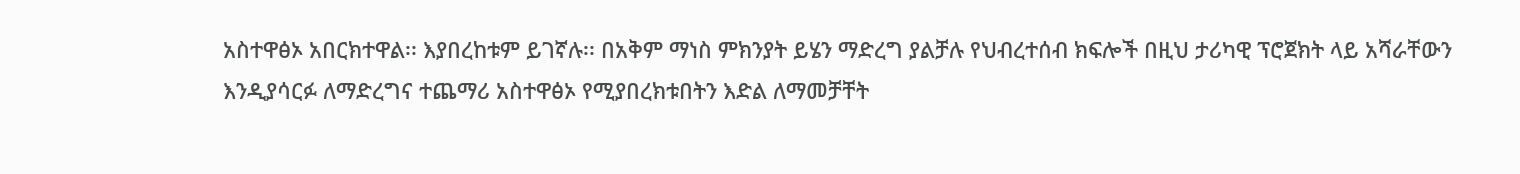አስተዋፅኦ አበርክተዋል፡፡ እያበረከቱም ይገኛሉ፡፡ በአቅም ማነስ ምክንያት ይሄን ማድረግ ያልቻሉ የህብረተሰብ ክፍሎች በዚህ ታሪካዊ ፕሮጀክት ላይ አሻራቸውን እንዲያሳርፉ ለማድረግና ተጨማሪ አስተዋፅኦ የሚያበረክቱበትን እድል ለማመቻቸት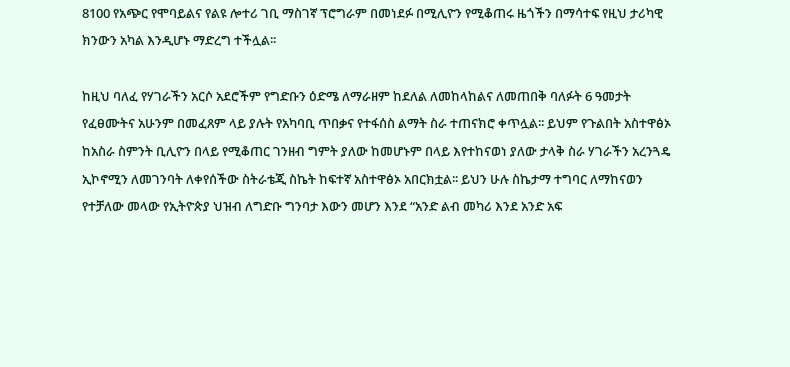8100 የአጭር የሞባይልና የልዩ ሎተሪ ገቢ ማስገኛ ፕሮግራም በመነደፉ በሚሊዮን የሚቆጠሩ ዜጎችን በማሳተፍ የዚህ ታሪካዊ ክንውን አካል እንዲሆኑ ማድረግ ተችሏል፡፡

ከዚህ ባለፈ የሃገራችን አርሶ አደሮችም የግድቡን ዕድሜ ለማራዘም ከደለል ለመከላከልና ለመጠበቅ ባለፉት 6 ዓመታት የፈፀሙትና አሁንም በመፈጸም ላይ ያሉት የአካባቢ ጥበቃና የተፋሰስ ልማት ስራ ተጠናክሮ ቀጥሏል፡፡ ይህም የጉልበት አስተዋፅኦ ከአስራ ስምንት ቢሊዮን በላይ የሚቆጠር ገንዘብ ግምት ያለው ከመሆኑም በላይ እየተከናወነ ያለው ታላቅ ስራ ሃገራችን አረንጓዴ ኢኮኖሚን ለመገንባት ለቀየሰችው ስትራቴጂ ስኬት ከፍተኛ አስተዋፅኦ አበርክቷል፡፡ ይህን ሁሉ ስኬታማ ተግባር ለማከናወን የተቻለው መላው የኢትዮጵያ ህዝብ ለግድቡ ግንባታ እውን መሆን እንደ “አንድ ልብ መካሪ እንደ አንድ አፍ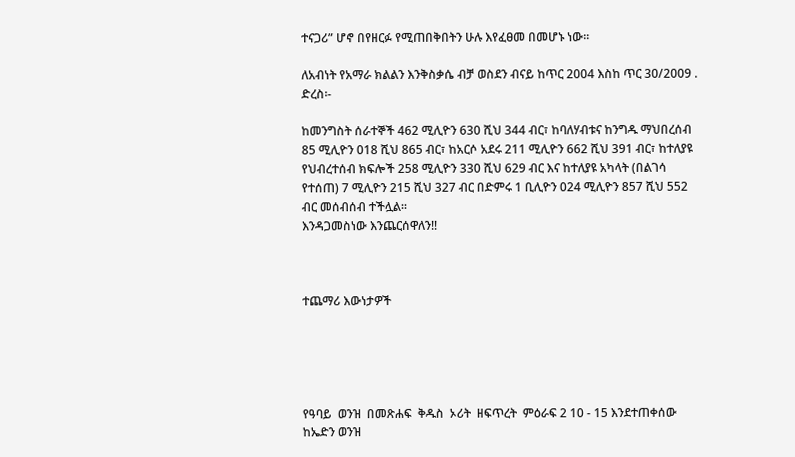ተናጋሪ” ሆኖ በየዘርፉ የሚጠበቅበትን ሁሉ እየፈፀመ በመሆኑ ነው፡፡

ለአብነት የአማራ ክልልን እንቅስቃሴ ብቻ ወስደን ብናይ ከጥር 2004 እስከ ጥር 30/2009 . ድረስ፡-

ከመንግስት ሰራተኞች 462 ሚሊዮን 630 ሺህ 344 ብር፣ ከባለሃብቱና ከንግዱ ማህበረሰብ 85 ሚሊዮን 018 ሺህ 865 ብር፣ ከአርሶ አደሩ 211 ሚሊዮን 662 ሺህ 391 ብር፣ ከተለያዩ የህብረተሰብ ክፍሎች 258 ሚሊዮን 330 ሺህ 629 ብር እና ከተለያዩ አካላት (በልገሳ የተሰጠ) 7 ሚሊዮን 215 ሺህ 327 ብር በድምሩ 1 ቢሊዮን 024 ሚሊዮን 857 ሺህ 552 ብር መሰብሰብ ተችሏል፡፡
እንዳጋመስነው እንጨርሰዋለን!!



ተጨማሪ እውነታዎች





የዓባይ  ወንዝ  በመጽሐፍ  ቅዱስ  ኦሪት  ዘፍጥረት  ምዕራፍ 2 10 - 15 እንደተጠቀሰው ከኤድን ወንዝ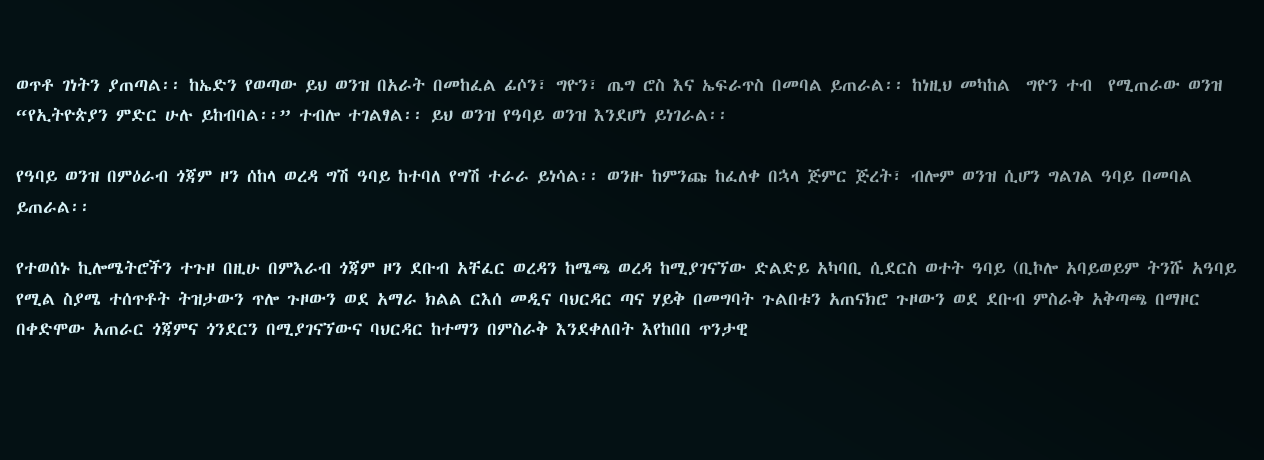ወጥቶ ገነትን ያጠጣል፡፡ ከኤድን የወጣው ይህ ወንዝ በአራት በመከፈል ፊሶን፣ ግዮን፣ ጤግ ሮስ እና ኤፍራጥስ በመባል ይጠራል፡፡ ከነዚህ መካከል  ግዮን ተብ  የሚጠራው ወንዝ “የኢትዮጵያን ምድር ሁሉ ይከብባል፡፡” ተብሎ ተገልፃል፡፡ ይህ ወንዝ የዓባይ ወንዝ እንደሆነ ይነገራል፡፡

የዓባይ ወንዝ በምዕራብ ጎጃም ዞን ሰከላ ወረዳ ግሽ ዓባይ ከተባለ የግሽ ተራራ ይነሳል፡፡ ወንዙ ከምንጩ ከፈለቀ በኋላ ጅምር ጅረት፣ ብሎም ወንዝ ሲሆን ግልገል ዓባይ በመባል ይጠራል፡፡

የተወሰኑ ኪሎሜትሮችን ተጉዞ በዚሁ በምእራብ ጎጃም ዞን ደቡብ አቸፈር ወረዳን ከሜጫ ወረዳ ከሚያገናኘው ድልድይ አካባቢ ሲደርስ ወተት ዓባይ (ቢኮሎ አባይወይም ትንሹ አዓባይ የሚል ስያሜ ተሰጥቶት ትዝታውን ጥሎ ጉዞውን ወደ አማራ ክልል ርእሰ መዲና ባህርዳር ጣና ሃይቅ በመግባት ጉልበቱን አጠናክሮ ጉዞውን ወደ ደቡብ ምስራቅ አቅጣጫ በማዞር በቀድሞው አጠራር ጎጃምና ጎንደርን በሚያገናኘውና ባህርዳር ከተማን በምስራቅ እንደቀለበት እየከበበ ጥንታዊ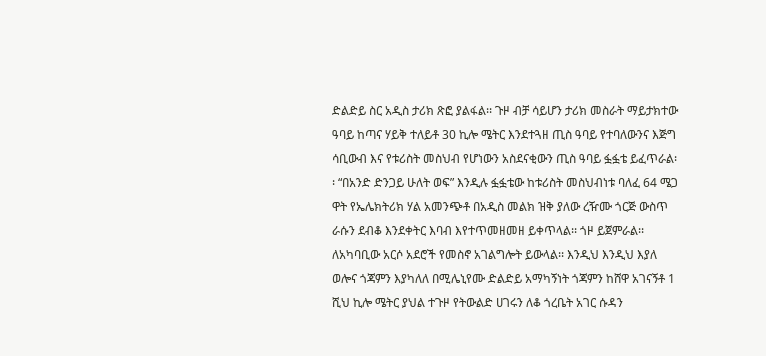ድልድይ ስር አዲስ ታሪክ ጽፎ ያልፋል፡፡ ጉዞ ብቻ ሳይሆን ታሪክ መስራት ማይታክተው ዓባይ ከጣና ሃይቅ ተለይቶ 30 ኪሎ ሜትር እንደተጓዘ ጢስ ዓባይ የተባለውንና እጅግ ሳቢውብ እና የቱሪስት መስህብ የሆነውን አስደናቂውን ጢስ ዓባይ ፏፏቴ ይፈጥራል፡፡ “በአንድ ድንጋይ ሁለት ወፍ” እንዲሉ ፏፏቴው ከቱሪስት መስህብነቱ ባለፈ 64 ሜጋ ዋት የኤሌክትሪክ ሃል አመንጭቶ በአዲስ መልክ ዝቅ ያለው ረዥሙ ጎርጅ ውስጥ ራሱን ደብቆ እንደቀትር እባብ እየተጥመዘመዘ ይቀጥላል፡፡ ጎዞ ይጀምራል፡፡ ለአካባቢው አርሶ አደሮች የመስኖ አገልግሎት ይውላል፡፡ እንዲህ እንዲህ እያለ ወሎና ጎጃምን እያካለለ በሚሌኒየሙ ድልድይ አማካኝነት ጎጃምን ከሸዋ አገናኝቶ 1 ሺህ ኪሎ ሜትር ያህል ተጉዞ የትውልድ ሀገሩን ለቆ ጎረቤት አገር ሱዳን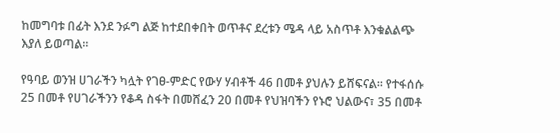ከመግባቱ በፊት እንደ ንፉግ ልጅ ከተደበቀበት ወጥቶና ደረቱን ሜዳ ላይ አስጥቶ እንቁልልጭ እያለ ይወጣል፡፡

የዓባይ ወንዝ ሀገራችን ካሏት የገፀ-ምድር የውሃ ሃብቶች 46 በመቶ ያህሉን ይሸፍናል፡፡ የተፋሰሱ 25 በመቶ የሀገራችንን የቆዳ ስፋት በመሸፈን 20 በመቶ የህዝባችን የኑሮ ህልውና፣ 35 በመቶ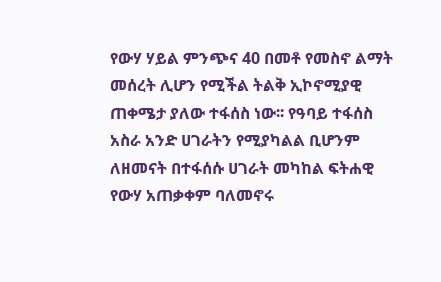የውሃ ሃይል ምንጭና 40 በመቶ የመስኖ ልማት መሰረት ሊሆን የሚችል ትልቅ ኢኮኖሚያዊ ጠቀሜታ ያለው ተፋሰስ ነው፡፡ የዓባይ ተፋሰስ አስራ አንድ ሀገራትን የሚያካልል ቢሆንም ለዘመናት በተፋሰሱ ሀገራት መካከል ፍትሐዊ የውሃ አጠቃቀም ባለመኖሩ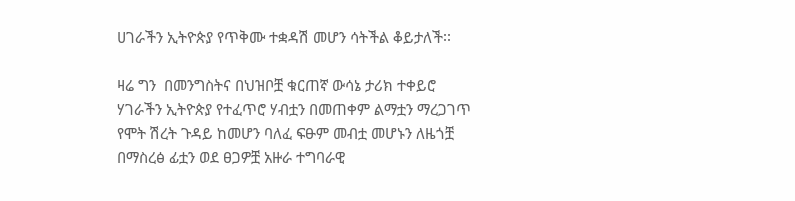ሀገራችን ኢትዮጵያ የጥቅሙ ተቋዳሽ መሆን ሳትችል ቆይታለች፡፡

ዛሬ ግን  በመንግስትና በህዝቦቿ ቁርጠኛ ውሳኔ ታሪክ ተቀይሮ ሃገራችን ኢትዮጵያ የተፈጥሮ ሃብቷን በመጠቀም ልማቷን ማረጋገጥ የሞት ሽረት ጉዳይ ከመሆን ባለፈ ፍፁም መብቷ መሆኑን ለዜጎቿ በማስረፅ ፊቷን ወደ ፀጋዎቿ አዙራ ተግባራዊ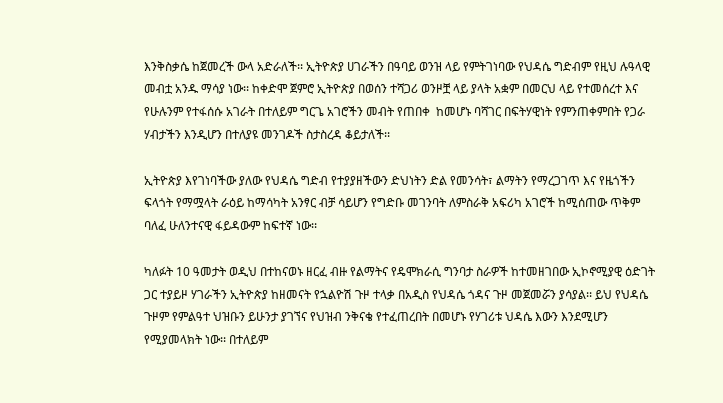እንቅስቃሴ ከጀመረች ውላ አድራለች፡፡ ኢትዮጵያ ሀገራችን በዓባይ ወንዝ ላይ የምትገነባው የህዳሴ ግድብም የዚህ ሉዓላዊ መብቷ አንዱ ማሳያ ነው፡፡ ከቀድሞ ጀምሮ ኢትዮጵያ በወሰን ተሻጋሪ ወንዞቿ ላይ ያላት አቋም በመርህ ላይ የተመሰረተ እና የሁሉንም የተፋሰሱ አገራት በተለይም ግርጌ አገሮችን መብት የጠበቀ  ከመሆኑ ባሻገር በፍትሃዊነት የምንጠቀምበት የጋራ ሃብታችን እንዲሆን በተለያዩ መንገዶች ስታስረዳ ቆይታለች፡፡

ኢትዮጵያ እየገነባችው ያለው የህዳሴ ግድብ የተያያዘችውን ድህነትን ድል የመንሳት፣ ልማትን የማረጋገጥ እና የዜጎችን ፍላጎት የማሟላት ራዕይ ከማሳካት አንፃር ብቻ ሳይሆን የግድቡ መገንባት ለምስራቅ አፍሪካ አገሮች ከሚሰጠው ጥቅም ባለፈ ሁለንተናዊ ፋይዳውም ከፍተኛ ነው፡፡

ካለፉት 10 ዓመታት ወዲህ በተከናወኑ ዘርፈ ብዙ የልማትና የዴሞክራሲ ግንባታ ስራዎች ከተመዘገበው ኢኮኖሚያዊ ዕድገት ጋር ተያይዞ ሃገራችን ኢትዮጵያ ከዘመናት የኋልዮሽ ጉዞ ተላቃ በአዲስ የህዳሴ ጎዳና ጉዞ መጀመሯን ያሳያል፡፡ ይህ የህዳሴ ጉዞም የምልዓተ ህዝቡን ይሁንታ ያገኘና የህዝብ ንቅናቄ የተፈጠረበት በመሆኑ የሃገሪቱ ህዳሴ እውን እንደሚሆን የሚያመላክት ነው፡፡ በተለይም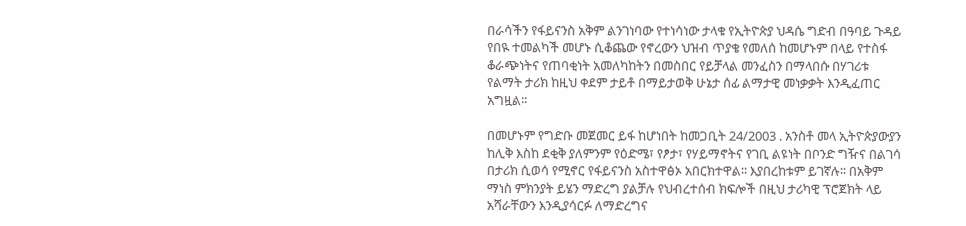በራሳችን የፋይናንስ አቅም ልንገነባው የተነሳነው ታላቁ የኢትዮጵያ ህዳሴ ግድብ በዓባይ ጉዳይ የበዪ ተመልካች መሆኑ ሲቆጨው የኖረውን ህዝብ ጥያቄ የመለሰ ከመሆኑም በላይ የተስፋ ቆራጭነትና የጠባቂነት አመለካከትን በመስበር የይቻላል መንፈስን በማላበሱ በሃገሪቱ የልማት ታሪክ ከዚህ ቀደም ታይቶ በማይታወቅ ሁኔታ ሰፊ ልማታዊ መነቃቃት እንዲፈጠር አግዟል፡፡

በመሆኑም የግድቡ መጀመር ይፋ ከሆነበት ከመጋቢት 24/2003 . አንስቶ መላ ኢትዮጵያውያን ከሊቅ እስከ ደቂቅ ያለምንም የዕድሜ፣ የፆታ፣ የሃይማኖትና የገቢ ልዩነት በቦንድ ግዥና በልገሳ በታሪክ ሲወሳ የሚኖር የፋይናንስ አስተዋፅኦ አበርክተዋል፡፡ እያበረከቱም ይገኛሉ፡፡ በአቅም ማነስ ምክንያት ይሄን ማድረግ ያልቻሉ የህብረተሰብ ክፍሎች በዚህ ታሪካዊ ፕሮጀክት ላይ አሻራቸውን እንዲያሳርፉ ለማድረግና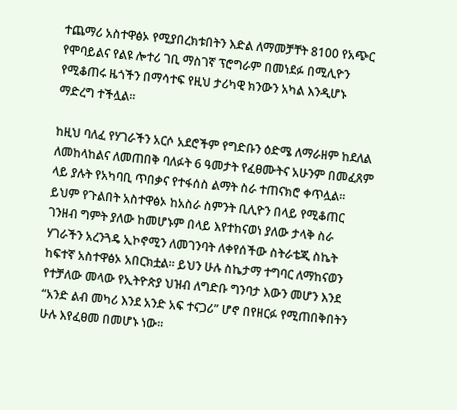ተጨማሪ አስተዋፅኦ የሚያበረክቱበትን እድል ለማመቻቸት 8100 የአጭር የሞባይልና የልዩ ሎተሪ ገቢ ማስገኛ ፕሮግራም በመነደፉ በሚሊዮን የሚቆጠሩ ዜጎችን በማሳተፍ የዚህ ታሪካዊ ክንውን አካል እንዲሆኑ ማድረግ ተችሏል፡፡

ከዚህ ባለፈ የሃገራችን አርሶ አደሮችም የግድቡን ዕድሜ ለማራዘም ከደለል ለመከላከልና ለመጠበቅ ባለፉት 6 ዓመታት የፈፀሙትና አሁንም በመፈጸም ላይ ያሉት የአካባቢ ጥበቃና የተፋሰስ ልማት ስራ ተጠናክሮ ቀጥሏል፡፡ ይህም የጉልበት አስተዋፅኦ ከአስራ ስምንት ቢሊዮን በላይ የሚቆጠር ገንዘብ ግምት ያለው ከመሆኑም በላይ እየተከናወነ ያለው ታላቅ ስራ ሃገራችን አረንጓዴ ኢኮኖሚን ለመገንባት ለቀየሰችው ስትራቴጂ ስኬት ከፍተኛ አስተዋፅኦ አበርክቷል፡፡ ይህን ሁሉ ስኬታማ ተግባር ለማከናወን የተቻለው መላው የኢትዮጵያ ህዝብ ለግድቡ ግንባታ እውን መሆን እንደ “አንድ ልብ መካሪ እንደ አንድ አፍ ተናጋሪ” ሆኖ በየዘርፉ የሚጠበቅበትን ሁሉ እየፈፀመ በመሆኑ ነው፡፡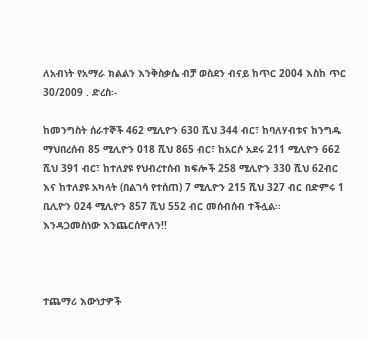ለአብነት የአማራ ክልልን እንቅስቃሴ ብቻ ወስደን ብናይ ከጥር 2004 እስከ ጥር 30/2009 . ድረስ፡-

ከመንግስት ሰራተኞች 462 ሚሊዮን 630 ሺህ 344 ብር፣ ከባለሃብቱና ከንግዱ ማህበረሰብ 85 ሚሊዮን 018 ሺህ 865 ብር፣ ከአርሶ አደሩ 211 ሚሊዮን 662 ሺህ 391 ብር፣ ከተለያዩ የህብረተሰብ ክፍሎች 258 ሚሊዮን 330 ሺህ 62ብር እና ከተለያዩ አካላት (በልገሳ የተሰጠ) 7 ሚሊዮን 215 ሺህ 327 ብር በድምሩ 1 ቢሊዮን 024 ሚሊዮን 857 ሺህ 552 ብር መሰብሰብ ተችሏል፡፡
እንዳጋመስነው እንጨርሰዋለን!!



ተጨማሪ እውነታዎች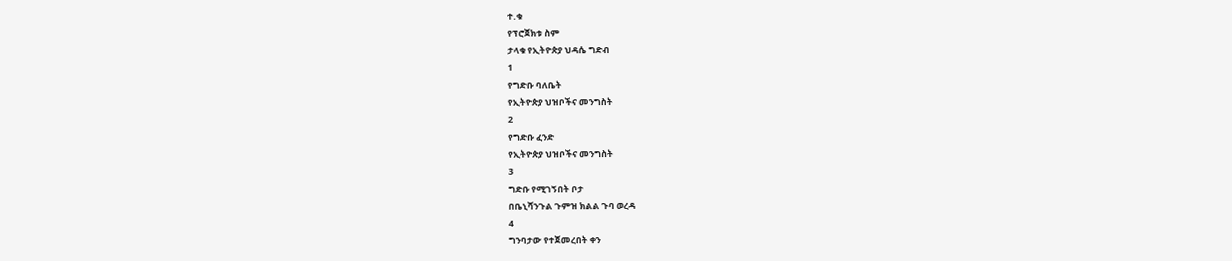ተ.ቁ
የፕሮጀክቱ ስም
ታላቁ የኢትዮጵያ ህዳሴ ግድብ
1
የግድቡ ባለቤት
የኢትዮጵያ ህዝቦችና መንግስት
2
የግድቡ ፈንድ
የኢትዮጵያ ህዝቦችና መንግስት
3
ግድቡ የሚገኝበት ቦታ
በቤኒሻንጉል ጉምዝ ክልል ጉባ ወረዳ
4
ግንባታው የተጀመረበት ቀን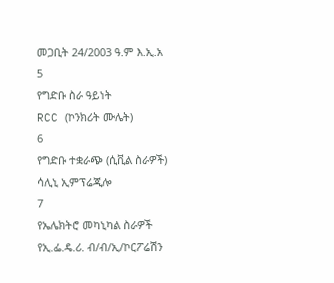መጋቢት 24/2003 ዓ.ም እ.ኢ.አ
5
የግድቡ ስራ ዓይነት
RCC (ኮንክሪት ሙሌት)
6
የግድቡ ተቋራጭ (ሲቪል ስራዎች)
ሳሊኒ ኢምፕሬጂሎ
7
የኤሌክትሮ መካኒካል ስራዎች
የኢ.ፌ.ዴ.ሪ. ብ/ብ/ኢ/ኮርፖሬሽን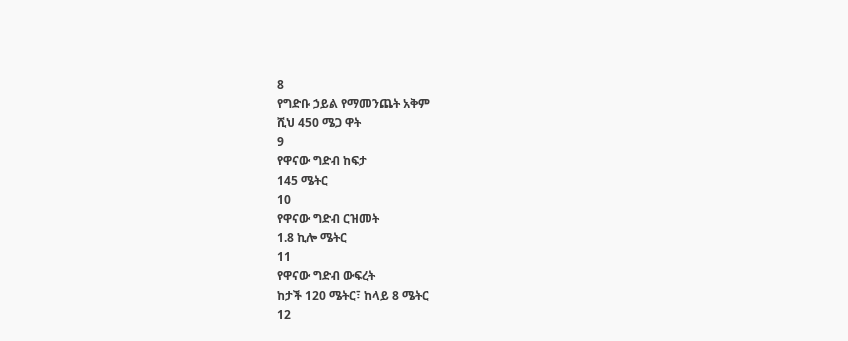8
የግድቡ ኃይል የማመንጨት አቅም
ሺህ 450 ሜጋ ዋት
9
የዋናው ግድብ ከፍታ
145 ሜትር
10
የዋናው ግድብ ርዝመት
1.8 ኪሎ ሜትር
11
የዋናው ግድብ ውፍረት
ከታች 120 ሜትር፣ ከላይ 8 ሜትር
12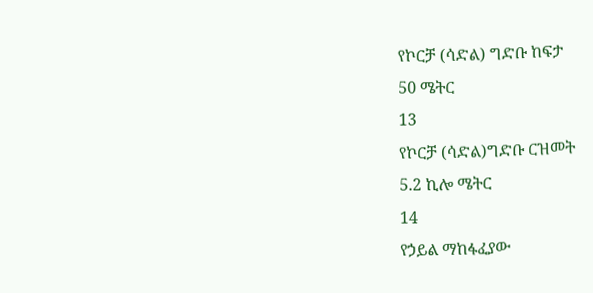የኮርቻ (ሳድል) ግድቡ ከፍታ
50 ሜትር
13
የኮርቻ (ሳድል)ግድቡ ርዝመት
5.2 ኪሎ ሜትር
14
የኃይል ማከፋፈያው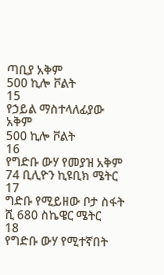ጣቢያ አቅም
500 ኪሎ ቮልት
15
የኃይል ማስተላለፊያው አቅም
500 ኪሎ ቮልት
16
የግድቡ ውሃ የመያዝ አቅም
74 ቢሊዮን ኪዩቢክ ሜትር
17
ግድቡ የሚይዘው ቦታ ስፋት
ሺ 680 ስኬዌር ሜትር
18
የግድቡ ውሃ የሚተኛበት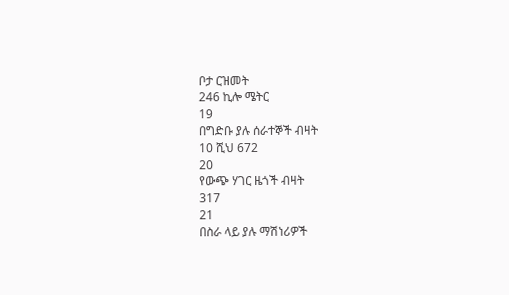ቦታ ርዝመት
246 ኪሎ ሜትር
19
በግድቡ ያሉ ሰራተኞች ብዛት
10 ሺህ 672
20
የውጭ ሃገር ዜጎች ብዛት
317
21
በስራ ላይ ያሉ ማሽነሪዎች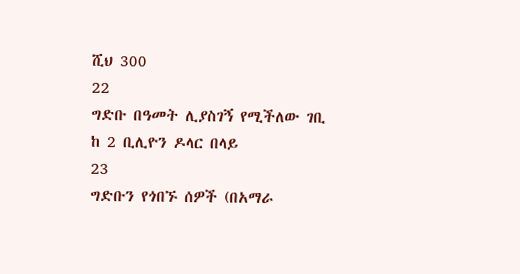ሺህ 300
22
ግድቡ በዓመት ሊያስገኝ የሚችለው ገቢ
ከ 2 ቢሊዮን ዶላር በላይ
23
ግድቡን የጎበኙ ሰዎች (በአማራ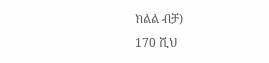ክልል ብቻ)
170 ሺህ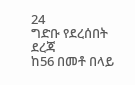24
ግድቡ የደረሰበት ደረጃ
ከ56 በመቶ በላይ